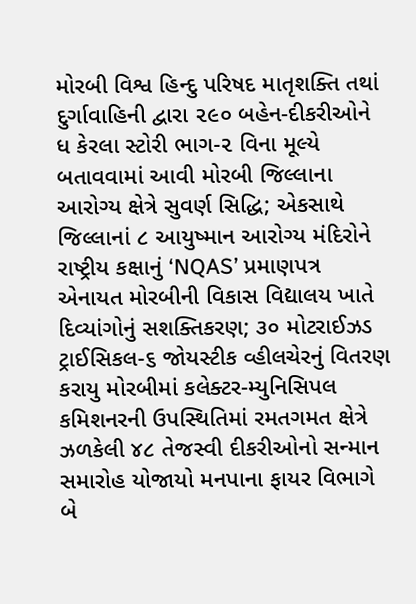મોરબી વિશ્વ હિન્દુ પરિષદ માતૃશક્તિ તથાં દુર્ગાવાહિની દ્વારા ૨૯૦ બહેન-દીકરીઓને ધ કેરલા સ્ટોરી ભાગ-૨ વિના મૂલ્યે બતાવવામાં આવી મોરબી જિલ્લાના આરોગ્ય ક્ષેત્રે સુવર્ણ સિદ્ધિ; એકસાથે જિલ્લાનાં ૮ આયુષ્માન આરોગ્ય મંદિરોને રાષ્ટ્રીય કક્ષાનું ‘NQAS’ પ્રમાણપત્ર એનાયત મોરબીની વિકાસ વિદ્યાલય ખાતે દિવ્યાંગોનું સશક્તિકરણ; ૩૦ મોટરાઈઝડ ટ્રાઈસિકલ-૬ જોયસ્ટીક વ્હીલચેરનું વિતરણ કરાયુ મોરબીમાં કલેક્ટર-મ્યુનિસિપલ કમિશનરની ઉપસ્થિતિમાં રમતગમત ક્ષેત્રે ઝળકેલી ૪૮ તેજસ્વી દીકરીઓનો સન્માન સમારોહ યોજાયો મનપાના ફાયર વિભાગે બે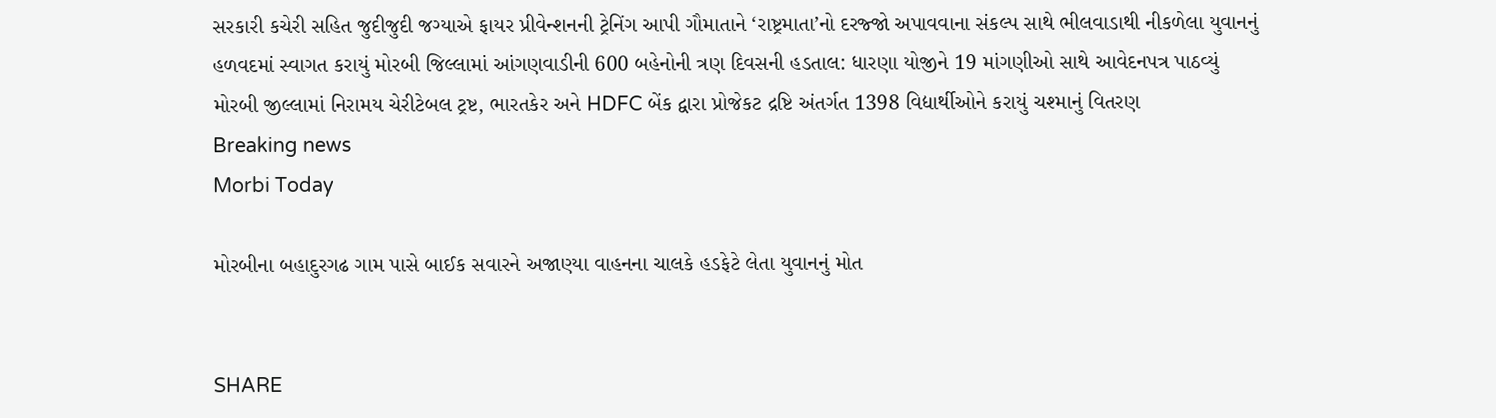સરકારી કચેરી સહિત જુદીજુદી જગ્યાએ ફાયર પ્રીવેન્શનની ટ્રેનિંગ આપી ગૌમાતાને ‘રાષ્ટ્રમાતા’નો દરજ્જો અપાવવાના સંકલ્પ સાથે ભીલવાડાથી નીકળેલા યુવાનનું હળવદમાં સ્વાગત કરાયું મોરબી જિલ્લામાં આંગણવાડીની 600 બહેનોની ત્રણ દિવસની હડતાલ: ધારણા યોજીને 19 માંગણીઓ સાથે આવેદનપત્ર પાઠવ્યું મોરબી જીલ્લામાં નિરામય ચેરીટેબલ ટ્રષ્ટ, ભારતકેર અને HDFC બેંક દ્વારા પ્રોજેકટ દ્રષ્ટિ અંતર્ગત 1398 વિદ્યાર્થીઓને કરાયું ચશ્માનું વિતરણ
Breaking news
Morbi Today

મોરબીના બહાદુરગઢ ગામ પાસે બાઈક સવારને અજાણ્યા વાહનના ચાલકે હડફેટે લેતા યુવાનનું મોત


SHARE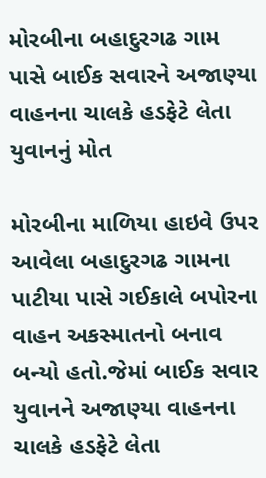મોરબીના બહાદુરગઢ ગામ પાસે બાઈક સવારને અજાણ્યા વાહનના ચાલકે હડફેટે લેતા યુવાનનું મોત

મોરબીના માળિયા હાઇવે ઉપર આવેલા બહાદુરગઢ ગામના પાટીયા પાસે ગઈકાલે બપોરના વાહન અકસ્માતનો બનાવ બન્યો હતો.જેમાં બાઈક સવાર યુવાનને અજાણ્યા વાહનના ચાલકે હડફેટે લેતા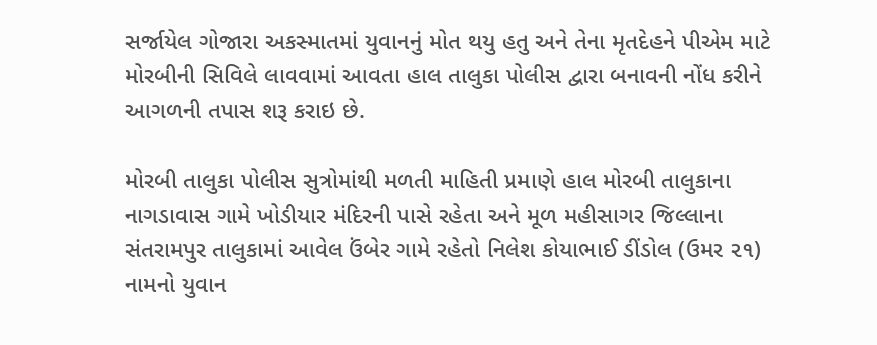સર્જાયેલ ગોજારા અકસ્માતમાં યુવાનનું મોત થયુ હતુ અને તેના મૃતદેહને પીએમ માટે મોરબીની સિવિલે લાવવામાં આવતા હાલ તાલુકા પોલીસ દ્વારા બનાવની નોંધ કરીને આગળની તપાસ શરૂ કરાઇ છે.

મોરબી તાલુકા પોલીસ સુત્રોમાંથી મળતી માહિતી પ્રમાણે હાલ મોરબી તાલુકાના નાગડાવાસ ગામે ખોડીયાર મંદિરની પાસે રહેતા અને મૂળ મહીસાગર જિલ્લાના સંતરામપુર તાલુકામાં આવેલ ઉંબેર ગામે રહેતો નિલેશ કોયાભાઈ ડીંડોલ (ઉમર ૨૧) નામનો યુવાન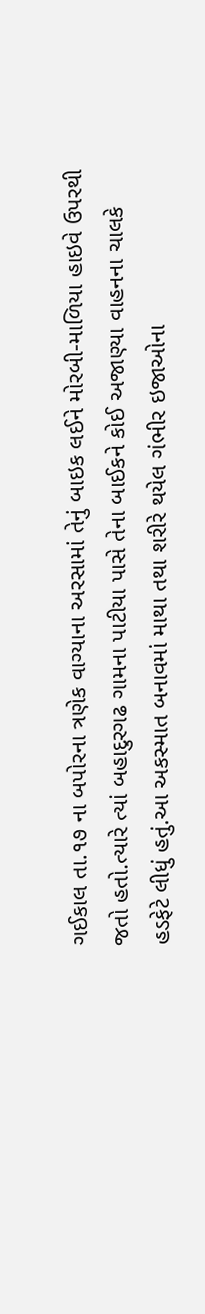ગઈકાલ તા.૧૭ ના બપોરના ત્રણેક વાગ્યાના અરસામાં તેનું બાઇક લઈને મોરબી-માળિયા હાઇવે ઉપરથી જતો હતો.ત્યારે ત્યાં બહાદુરગઢ ગામના પાટીયા પાસે તેના બાઈકને કોઈ અજાણ્યા વાહનના ચાલકે હડફેટે લીધું હતું.આ અકસ્માત બનાવમાં માથા તથા શરીરે થયેલ ગંભીર ઇજાઓના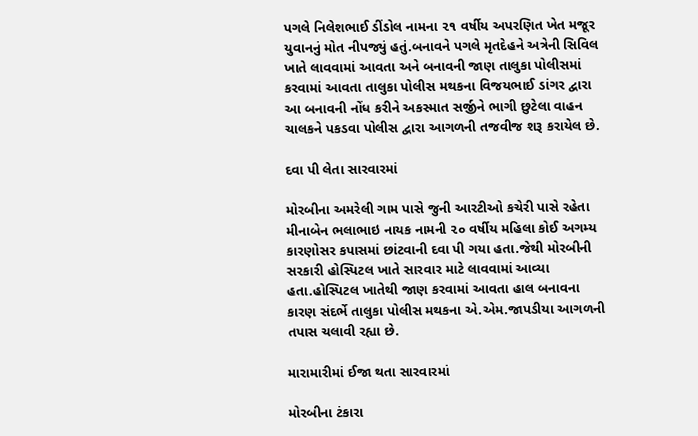પગલે નિલેશભાઈ ડીંડોલ નામના ૨૧ વર્ષીય અપરણિત ખેત મજૂર યુવાનનું મોત નીપજ્યું હતું.બનાવને પગલે મૃતદેહને અત્રેની સિવિલ ખાતે લાવવામાં આવતા અને બનાવની જાણ તાલુકા પોલીસમાં કરવામાં આવતા તાલુકા પોલીસ મથકના વિજયભાઈ ડાંગર દ્વારા આ બનાવની નોંધ કરીને અકસ્માત સર્જીને ભાગી છુટેલા વાહન ચાલકને પકડવા પોલીસ દ્વારા આગળની તજવીજ શરૂ કરાયેલ છે.

દવા પી લેતા સારવારમાં

મોરબીના અમરેલી ગામ પાસે જુની આરટીઓ કચેરી પાસે રહેતા મીનાબેન ભલાભાઇ નાયક નામની ૨૦ વર્ષીય મહિલા કોઈ અગમ્ય કારણોસર કપાસમાં છાંટવાની દવા પી ગયા હતા.જેથી મોરબીની સરકારી હોસ્પિટલ ખાતે સારવાર માટે લાવવામાં આવ્યા હતા.હોસ્પિટલ ખાતેથી જાણ કરવામાં આવતા હાલ બનાવના કારણ સંદર્ભે તાલુકા પોલીસ મથકના એ.એમ.જાપડીયા આગળની તપાસ ચલાવી રહ્યા છે.

મારામારીમાં ઈજા થતા સારવારમાં

મોરબીના ટંકારા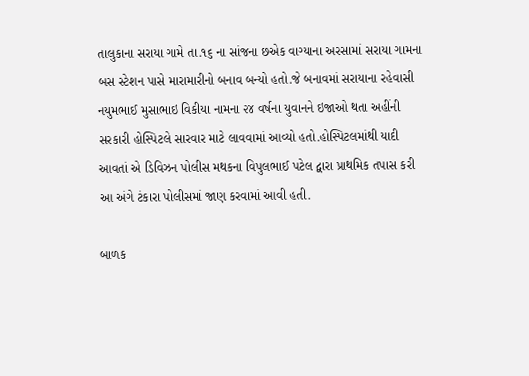તાલુકાના સરાયા ગામે તા.૧૬ ના સાંજના છએક વાગ્યાના અરસામાં સરાયા ગામના બસ સ્ટેશન પાસે મારામારીનો બનાવ બન્યો હતો.જે બનાવમાં સરાયાના રહેવાસી નયુમભાઈ મુસાભાઇ વિકીયા નામના ૨૪ વર્ષના યુવાનને ઇજાઓ થતા અહીંની સરકારી હોસ્પિટલે સારવાર માટે લાવવામાં આવ્યો હતો.હોસ્પિટલમાંથી યાદી આવતાં એ ડિવિઝન પોલીસ મથકના વિપુલભાઈ પટેલ દ્વારા પ્રાથમિક તપાસ કરી આ અંગે ટંકારા પોલીસમાં જાણ કરવામાં આવી હતી.

બાળક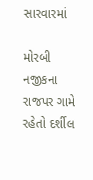સારવારમાં

મોરબી નજીકના રાજપર ગામે રહેતો દર્શીલ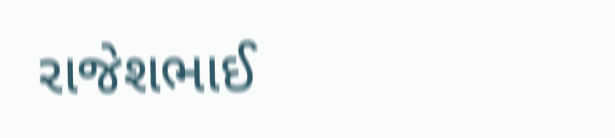રાજેશભાઈ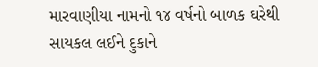મારવાણીયા નામનો ૧૪ વર્ષનો બાળક ઘરેથી સાયકલ લઈને દુકાને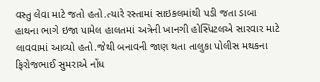વસ્તુ લેવા માટે જતો હતો.ત્યારે રસ્તામાં સાઇકલમાંથી પડી જતા ડાબા હાથના ભાગે ઇજા પામેલ હાલતમાં અત્રેની ખાનગી હોસ્પિટલએ સારવાર માટે લાવવામાં આવ્યો હતો.જેથી બનાવની જાણ થતા તાલુકા પોલીસ મથકના ફિરોજભાઈ સુમરાએ નોંધ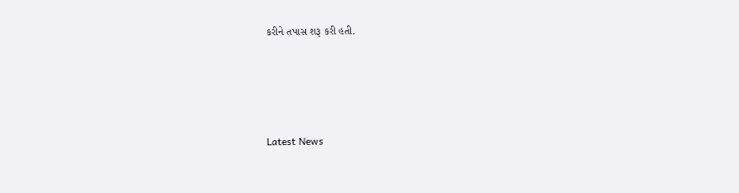કરીને તપાસ શરૂ કરી હતી.




Latest News